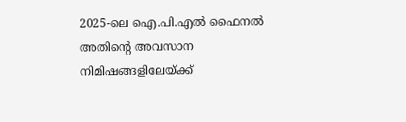2025-ലെ ഐ.പി.എൽ ഫൈനൽ അതിൻ്റെ അവസാന നിമിഷങ്ങളിലേയ്ക്ക്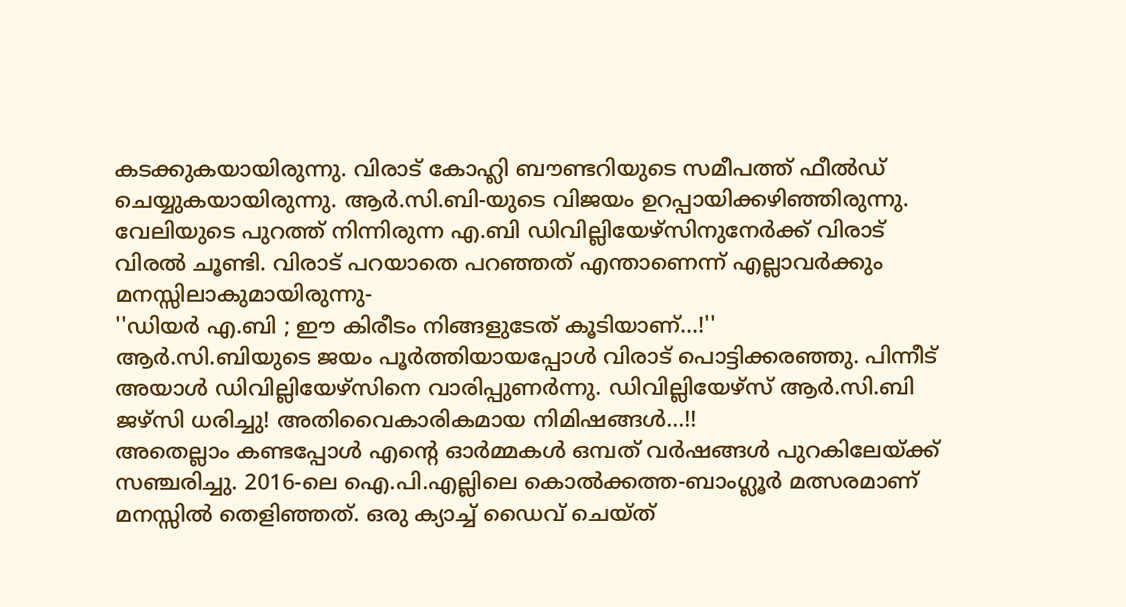കടക്കുകയായിരുന്നു. വിരാട് കോഹ്ലി ബൗണ്ടറിയുടെ സമീപത്ത് ഫീൽഡ് ചെയ്യുകയായിരുന്നു. ആർ.സി.ബി-യുടെ വിജയം ഉറപ്പായിക്കഴിഞ്ഞിരുന്നു. വേലിയുടെ പുറത്ത് നിന്നിരുന്ന എ.ബി ഡിവില്ലിയേഴ്സിനുനേർക്ക് വിരാട് വിരൽ ചൂണ്ടി. വിരാട് പറയാതെ പറഞ്ഞത് എന്താണെന്ന് എല്ലാവർക്കും മനസ്സിലാകുമായിരുന്നു-
''ഡിയർ എ.ബി ; ഈ കിരീടം നിങ്ങളുടേത് കൂടിയാണ്...!''
ആർ.സി.ബിയുടെ ജയം പൂർത്തിയായപ്പോൾ വിരാട് പൊട്ടിക്കരഞ്ഞു. പിന്നീട് അയാൾ ഡിവില്ലിയേഴ്സിനെ വാരിപ്പുണർന്നു. ഡിവില്ലിയേഴ്സ് ആർ.സി.ബി ജഴ്സി ധരിച്ചു! അതിവൈകാരികമായ നിമിഷങ്ങൾ...!!
അതെല്ലാം കണ്ടപ്പോൾ എൻ്റെ ഓർമ്മകൾ ഒമ്പത് വർഷങ്ങൾ പുറകിലേയ്ക്ക് സഞ്ചരിച്ചു. 2016-ലെ ഐ.പി.എല്ലിലെ കൊൽക്കത്ത-ബാംഗ്ലൂർ മത്സരമാണ് മനസ്സിൽ തെളിഞ്ഞത്. ഒരു ക്യാച്ച് ഡൈവ് ചെയ്ത്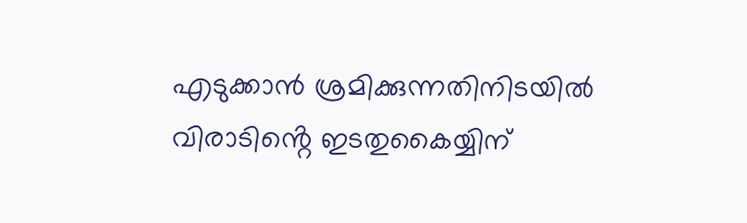എടുക്കാൻ ശ്രമിക്കുന്നതിനിടയിൽ വിരാടിൻ്റെ ഇടതുകൈയ്യിന്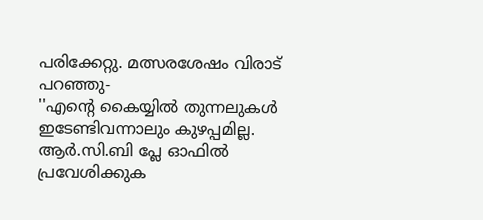പരിക്കേറ്റു. മത്സരശേഷം വിരാട് പറഞ്ഞു-
''എൻ്റെ കൈയ്യിൽ തുന്നലുകൾ ഇടേണ്ടിവന്നാലും കുഴപ്പമില്ല. ആർ.സി.ബി പ്ലേ ഓഫിൽ പ്രവേശിക്കുക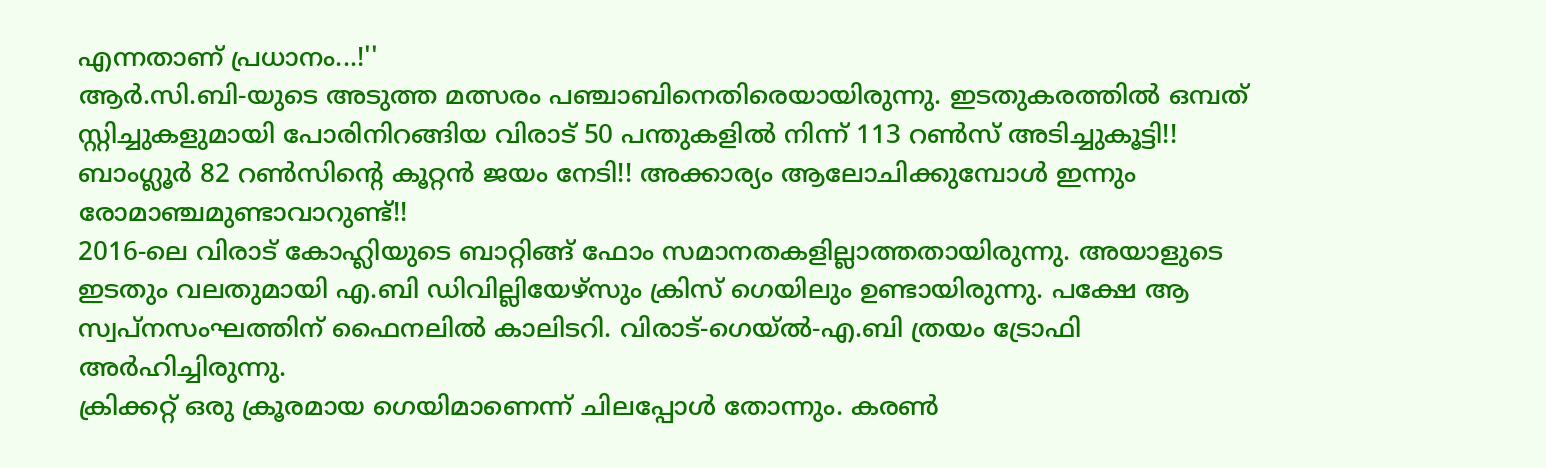എന്നതാണ് പ്രധാനം...!''
ആർ.സി.ബി-യുടെ അടുത്ത മത്സരം പഞ്ചാബിനെതിരെയായിരുന്നു. ഇടതുകരത്തിൽ ഒമ്പത് സ്റ്റിച്ചുകളുമായി പോരിനിറങ്ങിയ വിരാട് 50 പന്തുകളിൽ നിന്ന് 113 റൺസ് അടിച്ചുകൂട്ടി!! ബാംഗ്ലൂർ 82 റൺസിൻ്റെ കൂറ്റൻ ജയം നേടി!! അക്കാര്യം ആലോചിക്കുമ്പോൾ ഇന്നും രോമാഞ്ചമുണ്ടാവാറുണ്ട്!!
2016-ലെ വിരാട് കോഹ്ലിയുടെ ബാറ്റിങ്ങ് ഫോം സമാനതകളില്ലാത്തതായിരുന്നു. അയാളുടെ ഇടതും വലതുമായി എ.ബി ഡിവില്ലിയേഴ്സും ക്രിസ് ഗെയിലും ഉണ്ടായിരുന്നു. പക്ഷേ ആ സ്വപ്നസംഘത്തിന് ഫൈനലിൽ കാലിടറി. വിരാട്-ഗെയ്ൽ-എ.ബി ത്രയം ട്രോഫി അർഹിച്ചിരുന്നു.
ക്രിക്കറ്റ് ഒരു ക്രൂരമായ ഗെയിമാണെന്ന് ചിലപ്പോൾ തോന്നും. കരൺ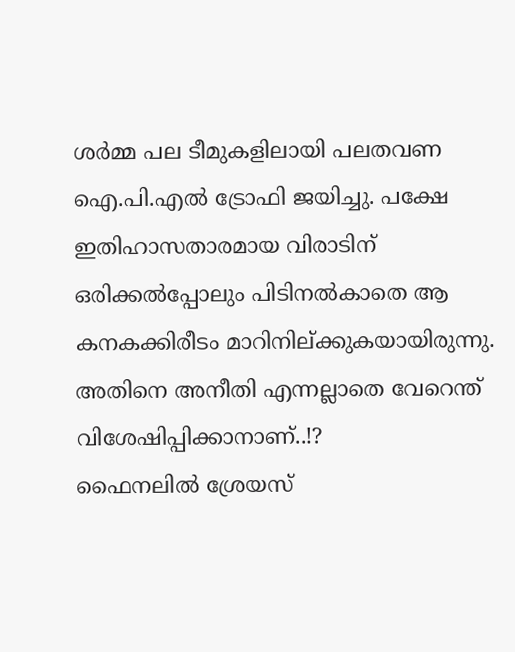ശർമ്മ പല ടീമുകളിലായി പലതവണ ഐ.പി.എൽ ട്രോഫി ജയിച്ചു. പക്ഷേ ഇതിഹാസതാരമായ വിരാടിന് ഒരിക്കൽപ്പോലും പിടിനൽകാതെ ആ കനകക്കിരീടം മാറിനില്ക്കുകയായിരുന്നു. അതിനെ അനീതി എന്നല്ലാതെ വേറെന്ത് വിശേഷിപ്പിക്കാനാണ്..!?
ഫൈനലിൽ ശ്രേയസ്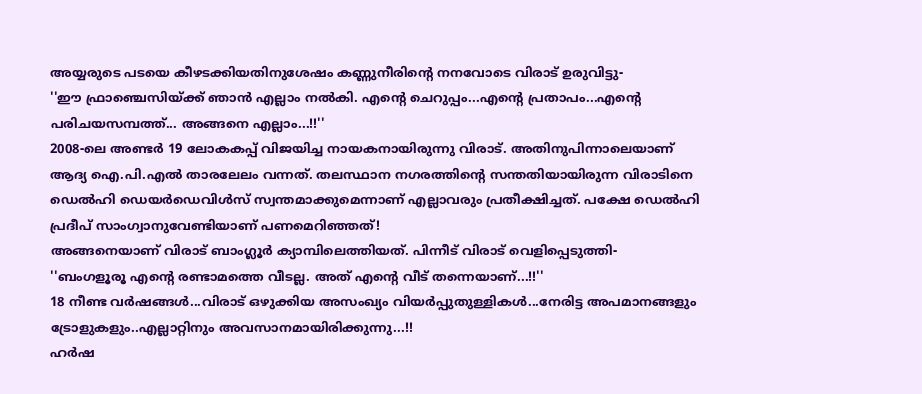അയ്യരുടെ പടയെ കീഴടക്കിയതിനുശേഷം കണ്ണുനീരിൻ്റെ നനവോടെ വിരാട് ഉരുവിട്ടു-
''ഈ ഫ്രാഞ്ചെസിയ്ക്ക് ഞാൻ എല്ലാം നൽകി. എൻ്റെ ചെറുപ്പം...എൻ്റെ പ്രതാപം...എൻ്റെ പരിചയസമ്പത്ത്... അങ്ങനെ എല്ലാം...!!''
2008-ലെ അണ്ടർ 19 ലോകകപ്പ് വിജയിച്ച നായകനായിരുന്നു വിരാട്. അതിനുപിന്നാലെയാണ് ആദ്യ ഐ.പി.എൽ താരലേലം വന്നത്. തലസ്ഥാന നഗരത്തിൻ്റെ സന്തതിയായിരുന്ന വിരാടിനെ ഡെൽഹി ഡെയർഡെവിൾസ് സ്വന്തമാക്കുമെന്നാണ് എല്ലാവരും പ്രതീക്ഷിച്ചത്. പക്ഷേ ഡെൽഹി പ്രദീപ് സാംഗ്വാനുവേണ്ടിയാണ് പണമെറിഞ്ഞത്!
അങ്ങനെയാണ് വിരാട് ബാംഗ്ലൂർ ക്യാമ്പിലെത്തിയത്. പിന്നീട് വിരാട് വെളിപ്പെടുത്തി-
''ബംഗളൂരൂ എൻ്റെ രണ്ടാമത്തെ വീടല്ല. അത് എൻ്റെ വീട് തന്നെയാണ്...!!''
18 നീണ്ട വർഷങ്ങൾ...വിരാട് ഒഴുക്കിയ അസംഖ്യം വിയർപ്പുതുള്ളികൾ...നേരിട്ട അപമാനങ്ങളും ട്രോളുകളും..എല്ലാറ്റിനും അവസാനമായിരിക്കുന്നു...!!
ഹർഷ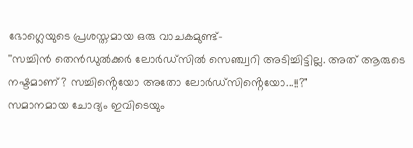ഭോഗ്ലെയുടെ പ്രശസ്തമായ ഒരു വാചകമുണ്ട്-
''സച്ചിൻ തെൻഡുൽക്കർ ലോർഡ്സിൽ സെഞ്ച്വറി അടിച്ചിട്ടില്ല. അത് ആരുടെ നഷ്ടമാണ്? സച്ചിൻ്റെയോ അതോ ലോർഡ്സിൻ്റെയോ...!!?"
സമാനമായ ചോദ്യം ഇവിടെയും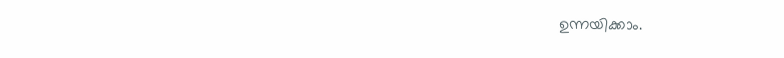ഉന്നയിക്കാം.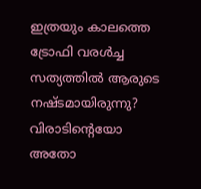ഇത്രയും കാലത്തെ ട്രോഫി വരൾച്ച സത്യത്തിൽ ആരുടെ നഷ്ടമായിരുന്നു? വിരാടിൻ്റെയോ അതോ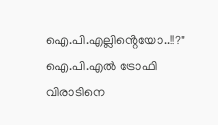ഐ.പി.എല്ലിൻ്റെയോ..!!?"
ഐ.പി.എൽ ട്രോഫി വിരാടിനെ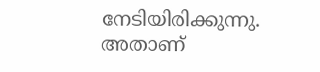നേടിയിരിക്കുന്നു. അതാണ്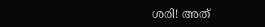ശരി! അത്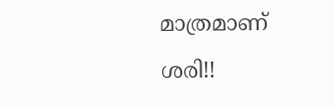മാത്രമാണ് ശരി!!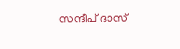സന്ദീപ് ദാസ്